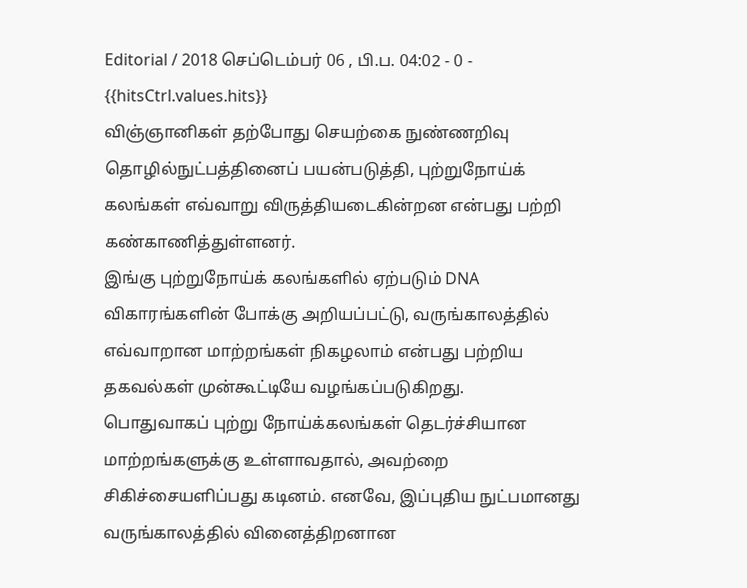Editorial / 2018 செப்டெம்பர் 06 , பி.ப. 04:02 - 0 - {{hitsCtrl.values.hits}}
விஞ்ஞானிகள் தற்போது செயற்கை நுண்ணறிவு தொழில்நுட்பத்தினைப் பயன்படுத்தி, புற்றுநோய்க் கலங்கள் எவ்வாறு விருத்தியடைகின்றன என்பது பற்றி கண்காணித்துள்ளனர்.
இங்கு புற்றுநோய்க் கலங்களில் ஏற்படும் DNA விகாரங்களின் போக்கு அறியப்பட்டு, வருங்காலத்தில் எவ்வாறான மாற்றங்கள் நிகழலாம் என்பது பற்றிய தகவல்கள் முன்கூட்டியே வழங்கப்படுகிறது.
பொதுவாகப் புற்று நோய்க்கலங்கள் தெடர்ச்சியான மாற்றங்களுக்கு உள்ளாவதால், அவற்றை சிகிச்சையளிப்பது கடினம். எனவே, இப்புதிய நுட்பமானது வருங்காலத்தில் வினைத்திறனான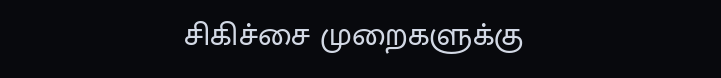சிகிச்சை முறைகளுக்கு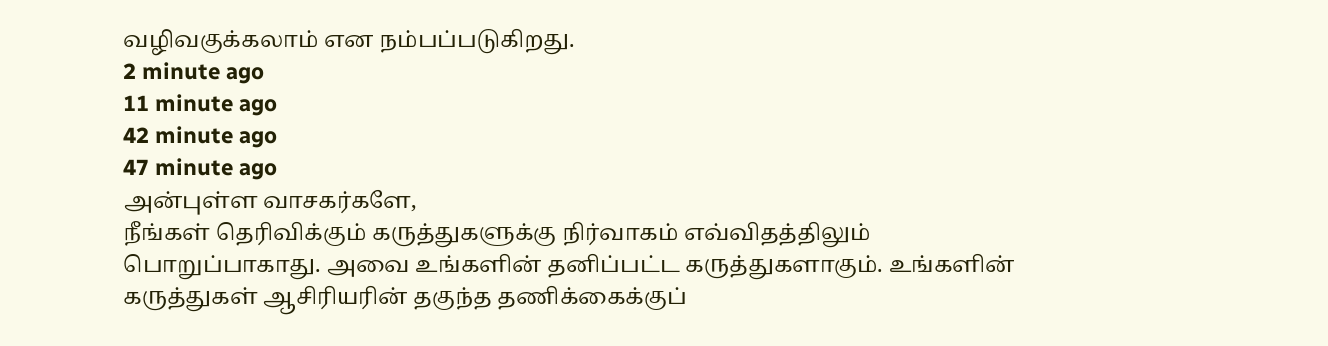வழிவகுக்கலாம் என நம்பப்படுகிறது.
2 minute ago
11 minute ago
42 minute ago
47 minute ago
அன்புள்ள வாசகர்களே,
நீங்கள் தெரிவிக்கும் கருத்துகளுக்கு நிர்வாகம் எவ்விதத்திலும் பொறுப்பாகாது. அவை உங்களின் தனிப்பட்ட கருத்துகளாகும். உங்களின் கருத்துகள் ஆசிரியரின் தகுந்த தணிக்கைக்குப்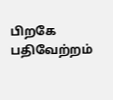பிறகே பதிவேற்றம்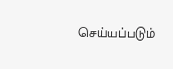செய்யப்படும்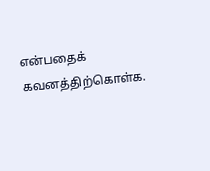என்பதைக் கவனத்திற்கொள்க.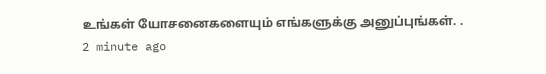உங்கள் யோசனைகளையும் எங்களுக்கு அனுப்புங்கள். .
2 minute ago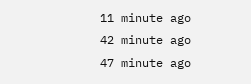11 minute ago
42 minute ago
47 minute ago